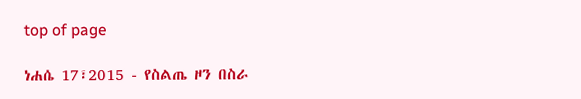top of page

ነሐሴ 17፣2015 - የስልጤ ዞን በስራ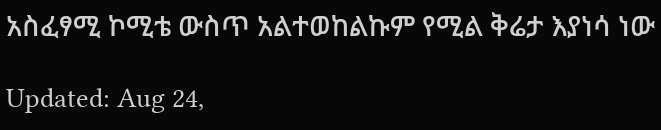አስፈፃሚ ኮሚቴ ውስጥ አልተወከልኩም የሚል ቅሬታ እያነሳ ነው

Updated: Aug 24,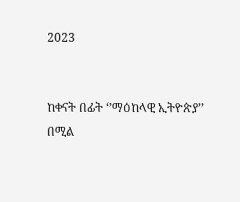2023


ከቀናት በፊት ‘’ማዕከላዊ ኢትዮጵያ’’ በሚል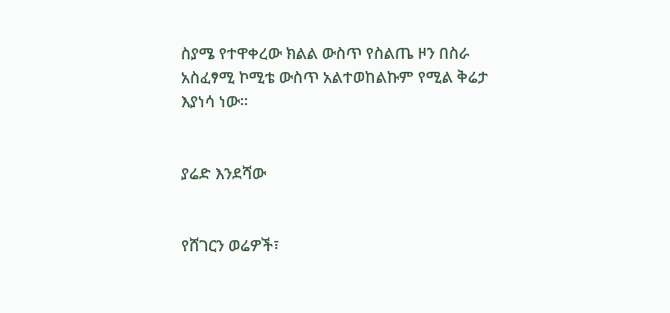ስያሜ የተዋቀረው ክልል ውስጥ የስልጤ ዞን በስራ አስፈፃሚ ኮሚቴ ውስጥ አልተወከልኩም የሚል ቅሬታ እያነሳ ነው፡፡


ያሬድ እንደሻው


የሸገርን ወሬዎች፣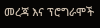መረጃ እና ፕሮግራሞች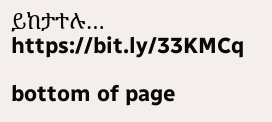ይከታተሉ… https://bit.ly/33KMCq

bottom of page